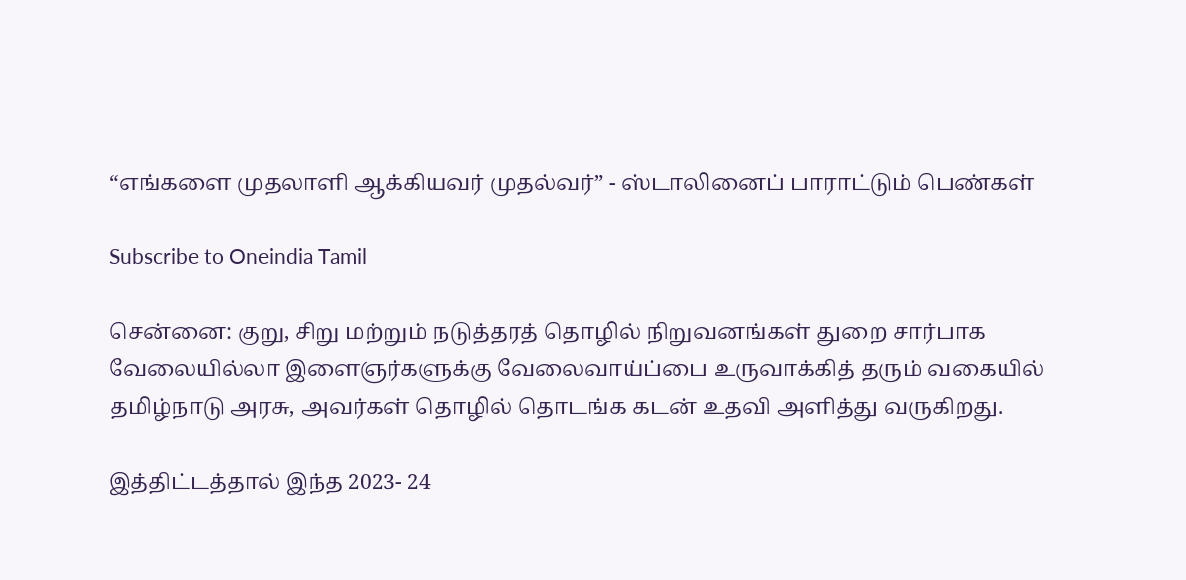“எங்களை முதலாளி ஆக்கியவர் முதல்வர்” - ஸ்டாலினைப் பாராட்டும் பெண்கள்

Subscribe to Oneindia Tamil

சென்னை: குறு, சிறு மற்றும் நடுத்தரத் தொழில் நிறுவனங்கள் துறை சார்பாக வேலையில்லா இளைஞர்களுக்கு வேலைவாய்ப்பை உருவாக்கித் தரும் வகையில் தமிழ்நாடு அரசு, அவர்கள் தொழில் தொடங்க கடன் உதவி அளித்து வருகிறது.

இத்திட்டத்தால் இந்த 2023- 24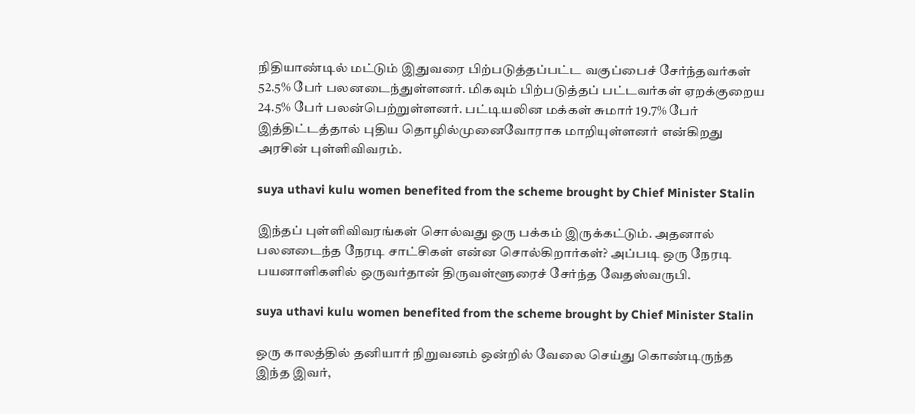நிதியாண்டில் மட்டும் இதுவரை பிற்படுத்தப்பட்ட வகுப்பைச் சேர்ந்தவர்கள் 52.5% பேர் பலனடைந்துள்ளனர். மிகவும் பிற்படுத்தப் பட்டவர்கள் ஏறக்குறைய 24.5% பேர் பலன்பெற்றுள்ளனர். பட்டியலின மக்கள் சுமார் 19.7% பேர் இத்திட்டத்தால் புதிய தொழில்முனைவோராக மாறியுள்ளனர் என்கிறது அரசின் புள்ளிவிவரம்.

suya uthavi kulu women benefited from the scheme brought by Chief Minister Stalin

இந்தப் புள்ளிவிவரங்கள் சொல்வது ஒரு பக்கம் இருக்கட்டும். அதனால் பலனடைந்த நேரடி சாட்சிகள் என்ன சொல்கிறார்கள்? அப்படி ஒரு நேரடி பயனாளிகளில் ஒருவர்தான் திருவள்ளூரைச் சேர்ந்த வேதஸ்வருபி.

suya uthavi kulu women benefited from the scheme brought by Chief Minister Stalin

ஒரு காலத்தில் தனியார் நிறுவனம் ஒன்றில் வேலை செய்து கொண்டிருந்த இந்த இவர்,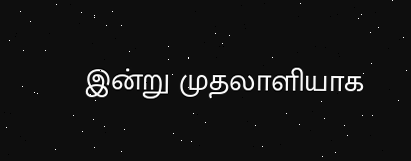இன்று முதலாளியாக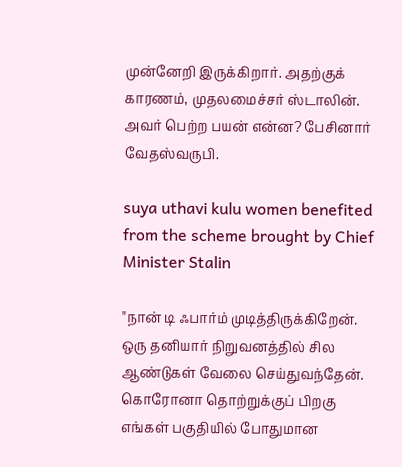முன்னேறி இருக்கிறார். அதற்குக் காரணம், முதலமைச்சர் ஸ்டாலின். அவர் பெற்ற பயன் என்ன? பேசினார் வேதஸ்வருபி.

suya uthavi kulu women benefited from the scheme brought by Chief Minister Stalin

"நான் டி ஃபார்ம் முடித்திருக்கிறேன். ஒரு தனியார் நிறுவனத்தில் சில ஆண்டுகள் வேலை செய்துவந்தேன். கொரோனா தொற்றுக்குப் பிறகு எங்கள் பகுதியில் போதுமான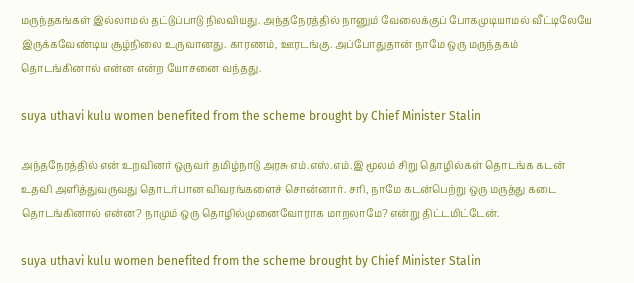மருந்தகங்கள் இல்லாமல் தட்டுப்பாடு நிலவியது. அந்தநேரத்தில் நானும் வேலைக்குப் போகமுடியாமல் வீட்டிலேயே இருக்கவேண்டிய சூழ்நிலை உருவானது. காரணம், ஊரடங்கு. அப்போதுதான் நாமே ஒரு மருந்தகம் தொடங்கினால் என்ன என்ற யோசனை வந்தது.

suya uthavi kulu women benefited from the scheme brought by Chief Minister Stalin

அந்தநேரத்தில் என் உறவினர் ஒருவர் தமிழ்நாடு அரசு எம்.எஸ்.எம்.இ மூலம் சிறு தொழில்கள் தொடங்க கடன் உதவி அளித்துவருவது தொடர்பான விவரங்களைச் சொன்னார். சரி, நாமே கடன்பெற்று ஒரு மருத்து கடை தொடங்கினால் என்ன? நாமும் ஒரு தொழில்முனைவோராக மாறலாமே? என்று திட்டமிட்டேன்.

suya uthavi kulu women benefited from the scheme brought by Chief Minister Stalin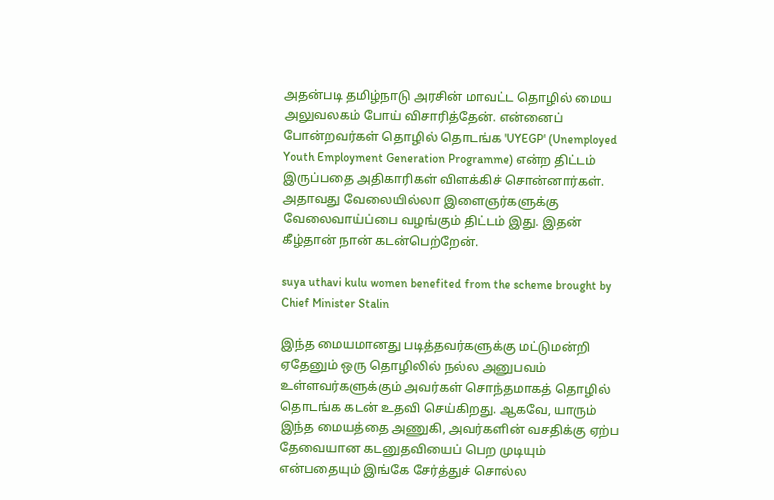அதன்படி தமிழ்நாடு அரசின் மாவட்ட தொழில் மைய அலுவலகம் போய் விசாரித்தேன். என்னைப் போன்றவர்கள் தொழில் தொடங்க 'UYEGP' (Unemployed Youth Employment Generation Programme) என்ற திட்டம் இருப்பதை அதிகாரிகள் விளக்கிச் சொன்னார்கள். அதாவது வேலையில்லா இளைஞர்களுக்கு வேலைவாய்ப்பை வழங்கும் திட்டம் இது. இதன் கீழ்தான் நான் கடன்பெற்றேன்.

suya uthavi kulu women benefited from the scheme brought by Chief Minister Stalin

இந்த மையமானது படித்தவர்களுக்கு மட்டுமன்றி ஏதேனும் ஒரு தொழிலில் நல்ல அனுபவம் உள்ளவர்களுக்கும் அவர்கள் சொந்தமாகத் தொழில் தொடங்க கடன் உதவி செய்கிறது. ஆகவே, யாரும் இந்த மையத்தை அணுகி, அவர்களின் வசதிக்கு ஏற்ப தேவையான கடனுதவியைப் பெற முடியும் என்பதையும் இங்கே சேர்த்துச் சொல்ல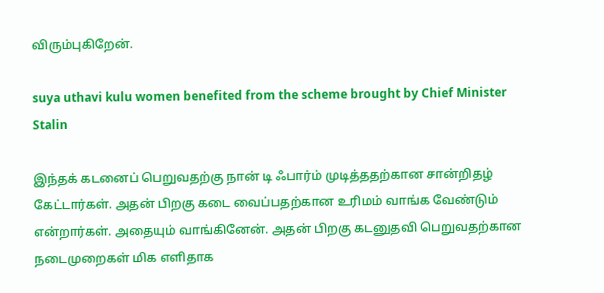விரும்புகிறேன்.

suya uthavi kulu women benefited from the scheme brought by Chief Minister Stalin

இந்தக் கடனைப் பெறுவதற்கு நான் டி ஃபார்ம் முடித்ததற்கான சான்றிதழ் கேட்டார்கள். அதன் பிறகு கடை வைப்பதற்கான உரிமம் வாங்க வேண்டும் என்றார்கள். அதையும் வாங்கினேன். அதன் பிறகு கடனுதவி பெறுவதற்கான நடைமுறைகள் மிக எளிதாக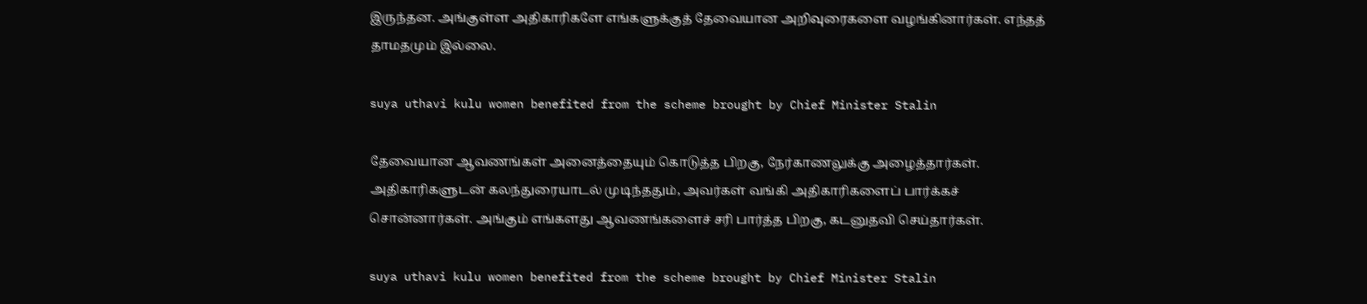இருந்தன. அங்குள்ள அதிகாரிகளே எங்களுக்குத் தேவையான அறிவுரைகளை வழங்கினார்கள். எந்தத் தாமதமும் இல்லை.

suya uthavi kulu women benefited from the scheme brought by Chief Minister Stalin

தேவையான ஆவணங்கள் அனைத்தையும் கொடுத்த பிறகு, நேர்காணலுக்கு அழைத்தார்கள். அதிகாரிகளுடன் கலந்துரையாடல் முடிந்ததும், அவர்கள் வங்கி அதிகாரிகளைப் பார்க்கச் சொன்னார்கள். அங்கும் எங்களது ஆவணங்களைச் சரி பார்த்த பிறகு, கடனுதவி செய்தார்கள்.

suya uthavi kulu women benefited from the scheme brought by Chief Minister Stalin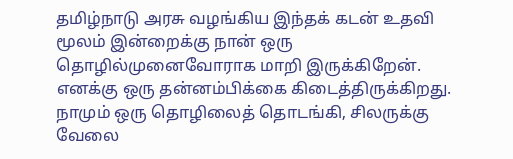தமிழ்நாடு அரசு வழங்கிய இந்தக் கடன் உதவி மூலம் இன்றைக்கு நான் ஒரு தொழில்முனைவோராக மாறி இருக்கிறேன். எனக்கு ஒரு தன்னம்பிக்கை கிடைத்திருக்கிறது. நாமும் ஒரு தொழிலைத் தொடங்கி, சிலருக்கு வேலை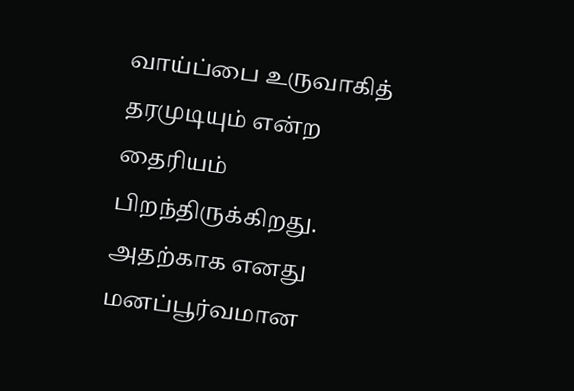வாய்ப்பை உருவாகித் தரமுடியும் என்ற தைரியம் பிறந்திருக்கிறது. அதற்காக எனது மனப்பூர்வமான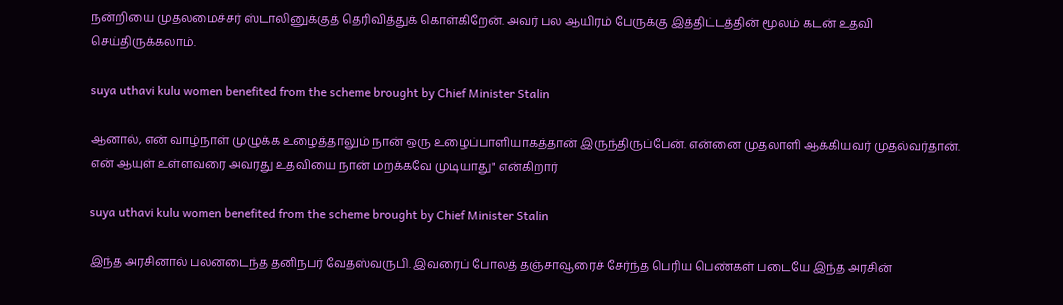நன்றியை முதலமைச்சர் ஸ்டாலினுக்குத் தெரிவித்துக் கொள்கிறேன். அவர் பல ஆயிரம் பேருக்கு இத்திட்டத்தின் மூலம் கடன் உதவி செய்திருக்கலாம்.

suya uthavi kulu women benefited from the scheme brought by Chief Minister Stalin

ஆனால், என் வாழ்நாள் முழுக்க உழைத்தாலும் நான் ஒரு உழைப்பாளியாகத்தான் இருந்திருப்பேன். என்னை முதலாளி ஆக்கியவர் முதல்வர்தான். என் ஆயுள் உள்ளவரை அவரது உதவியை நான் மறக்கவே முடியாது" என்கிறார்

suya uthavi kulu women benefited from the scheme brought by Chief Minister Stalin

இந்த அரசினால் பலனடைந்த தனிநபர் வேதஸ்வருபி. இவரைப் போலத் தஞ்சாவூரைச் சேர்ந்த பெரிய பெண்கள் படையே இந்த அரசின்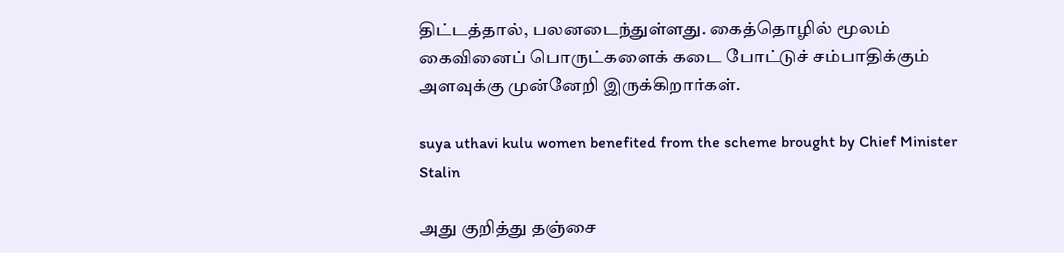திட்டத்தால், பலனடைந்துள்ளது. கைத்தொழில் மூலம் கைவினைப் பொருட்களைக் கடை போட்டுச் சம்பாதிக்கும் அளவுக்கு முன்னேறி இருக்கிறார்கள்.

suya uthavi kulu women benefited from the scheme brought by Chief Minister Stalin

அது குறித்து தஞ்சை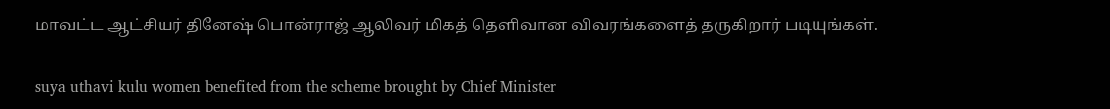மாவட்ட ஆட்சியர் தினேஷ் பொன்ராஜ் ஆலிவர் மிகத் தெளிவான விவரங்களைத் தருகிறார் படியுங்கள்.

suya uthavi kulu women benefited from the scheme brought by Chief Minister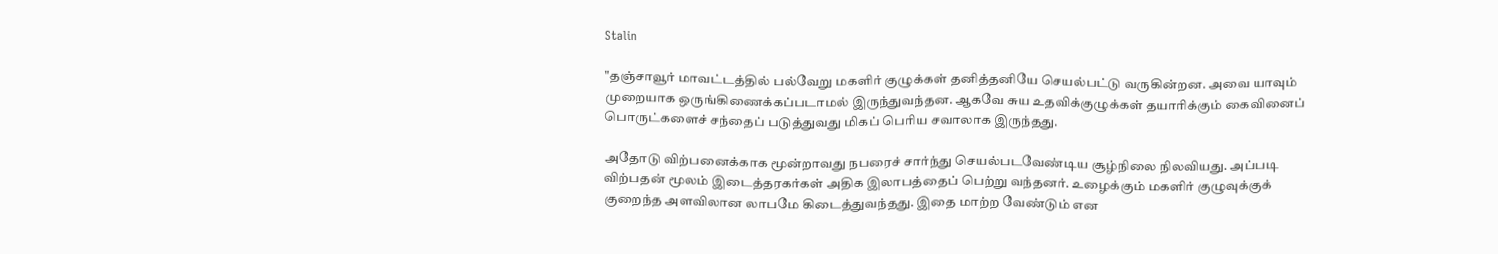Stalin

"தஞ்சாவூர் மாவட்டத்தில் பல்வேறு மகளிர் குழுக்கள் தனித்தனியே செயல்பட்டு வருகின்றன. அவை யாவும் முறையாக ஒருங்கிணைக்கப்படாமல் இருந்துவந்தன. ஆகவே சுய உதவிக்குழுக்கள் தயாரிக்கும் கைவினைப் பொருட்களைச் சந்தைப் படுத்துவது மிகப் பெரிய சவாலாக இருந்தது.

அதோடு விற்பனைக்காக மூன்றாவது நபரைச் சார்ந்து செயல்படவேண்டிய சூழ்நிலை நிலவியது. அப்படி விற்பதன் மூலம் இடைத்தரகர்கள் அதிக இலாபத்தைப் பெற்று வந்தனர். உழைக்கும் மகளிர் குழுவுக்குக் குறைந்த அளவிலான லாபமே கிடைத்துவந்தது. இதை மாற்ற வேண்டும் என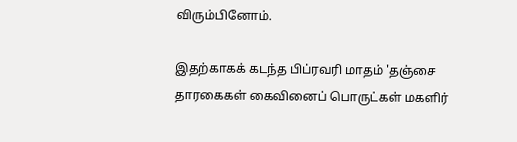விரும்பினோம்.

இதற்காகக் கடந்த பிப்ரவரி மாதம் 'தஞ்சை தாரகைகள் கைவினைப் பொருட்கள் மகளிர்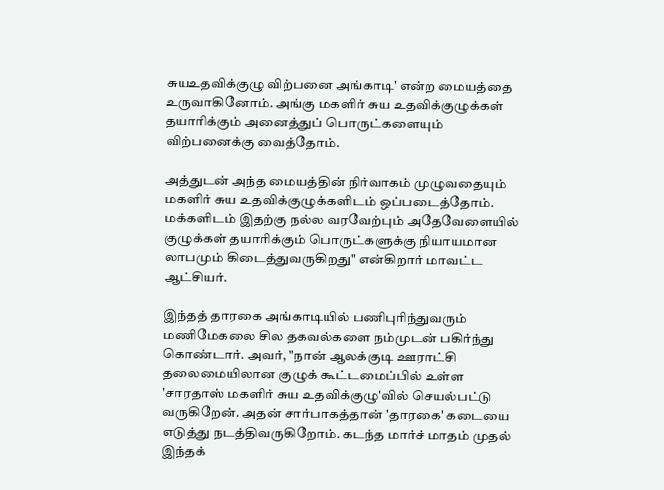சுயஉதவிக்குழு விற்பனை அங்காடி' என்ற மையத்தை உருவாகினோம். அங்கு மகளிர் சுய உதவிக்குழுக்கள் தயாரிக்கும் அனைத்துப் பொருட்களையும் விற்பனைக்கு வைத்தோம்.

அத்துடன் அந்த மையத்தின் நிர்வாகம் முழுவதையும் மகளிர் சுய உதவிக்குழுக்களிடம் ஒப்படைத்தோம். மக்களிடம் இதற்கு நல்ல வரவேற்பும் அதேவேளையில் குழுக்கள் தயாரிக்கும் பொருட்களுக்கு நியாயமான லாபமும் கிடைத்துவருகிறது" என்கிறார் மாவட்ட ஆட்சியர்.

இந்தத் தாரகை அங்காடியில் பணிபுரிந்துவரும் மணிமேகலை சில தகவல்களை நம்முடன் பகிர்ந்து கொண்டார். அவர், "நான் ஆலக்குடி ஊராட்சி தலைமையிலான குழுக் கூட்டமைப்பில் உள்ள 'சாரதாஸ் மகளிர் சுய உதவிக்குழு'வில் செயல்பட்டு வருகிறேன். அதன் சார்பாகத்தான் 'தாரகை' கடையை எடுத்து நடத்திவருகிறோம். கடந்த மார்ச் மாதம் முதல் இந்தக்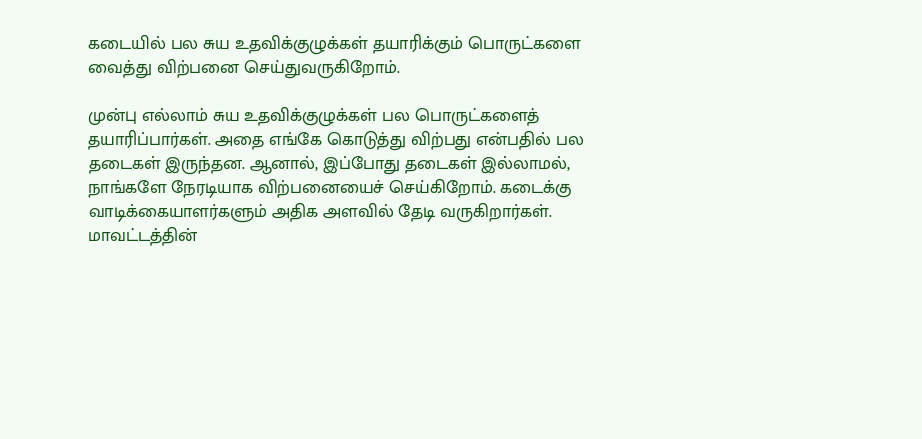கடையில் பல சுய உதவிக்குழுக்கள் தயாரிக்கும் பொருட்களை வைத்து விற்பனை செய்துவருகிறோம்.

முன்பு எல்லாம் சுய உதவிக்குழுக்கள் பல பொருட்களைத் தயாரிப்பார்கள். அதை எங்கே கொடுத்து விற்பது என்பதில் பல தடைகள் இருந்தன. ஆனால், இப்போது தடைகள் இல்லாமல், நாங்களே நேரடியாக விற்பனையைச் செய்கிறோம். கடைக்கு வாடிக்கையாளர்களும் அதிக அளவில் தேடி வருகிறார்கள். மாவட்டத்தின்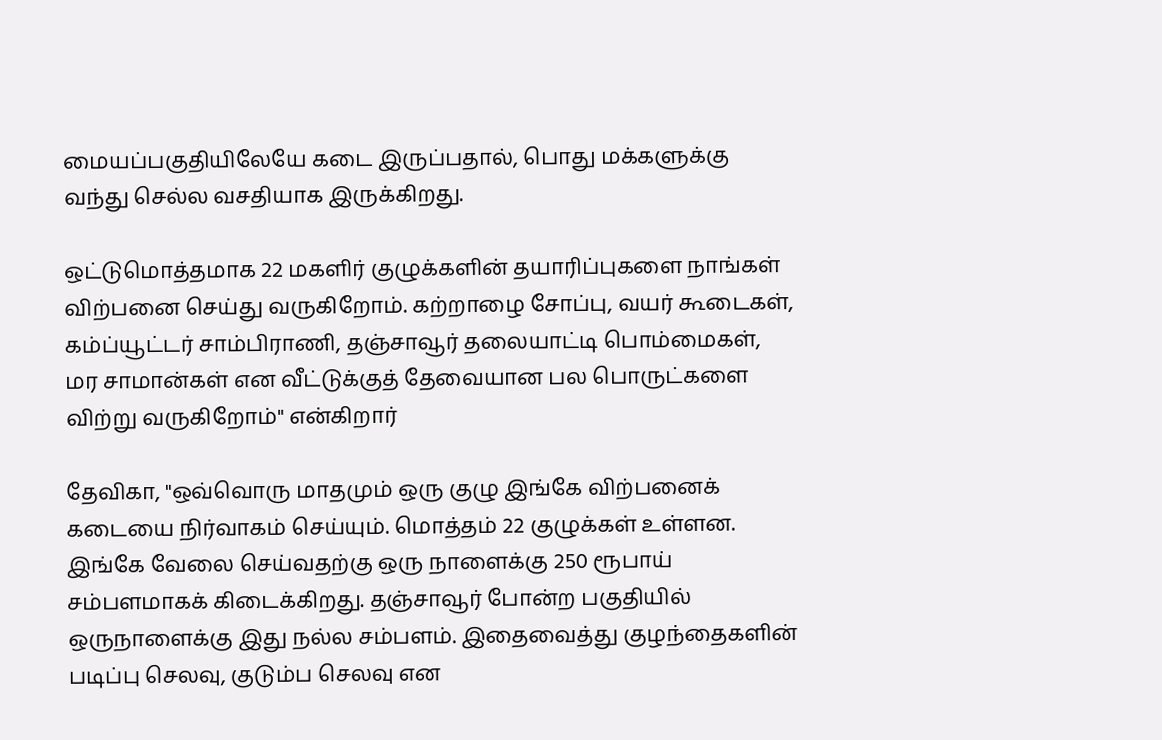மையப்பகுதியிலேயே கடை இருப்பதால், பொது மக்களுக்கு வந்து செல்ல வசதியாக இருக்கிறது.

ஒட்டுமொத்தமாக 22 மகளிர் குழுக்களின் தயாரிப்புகளை நாங்கள் விற்பனை செய்து வருகிறோம். கற்றாழை சோப்பு, வயர் கூடைகள், கம்ப்யூட்டர் சாம்பிராணி, தஞ்சாவூர் தலையாட்டி பொம்மைகள், மர சாமான்கள் என வீட்டுக்குத் தேவையான பல பொருட்களை விற்று வருகிறோம்" என்கிறார்

தேவிகா, "ஒவ்வொரு மாதமும் ஒரு குழு இங்கே விற்பனைக் கடையை நிர்வாகம் செய்யும். மொத்தம் 22 குழுக்கள் உள்ளன. இங்கே வேலை செய்வதற்கு ஒரு நாளைக்கு 250 ரூபாய் சம்பளமாகக் கிடைக்கிறது. தஞ்சாவூர் போன்ற பகுதியில் ஒருநாளைக்கு இது நல்ல சம்பளம். இதைவைத்து குழந்தைகளின் படிப்பு செலவு, குடும்ப செலவு என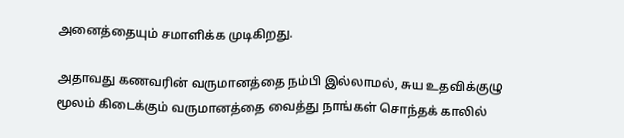அனைத்தையும் சமாளிக்க முடிகிறது.

அதாவது கணவரின் வருமானத்தை நம்பி இல்லாமல், சுய உதவிக்குழு மூலம் கிடைக்கும் வருமானத்தை வைத்து நாங்கள் சொந்தக் காலில்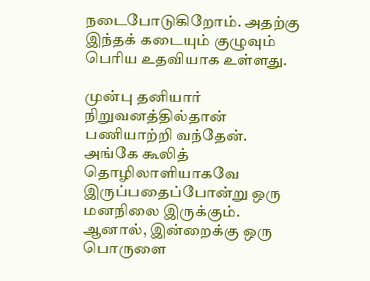நடைபோடுகிறோம். அதற்கு இந்தக் கடையும் குழுவும் பெரிய உதவியாக உள்ளது.

முன்பு தனியார் நிறுவனத்தில்தான் பணியாற்றி வந்தேன். அங்கே கூலித் தொழிலாளியாகவே இருப்பதைப்போன்று ஒரு மனநிலை இருக்கும். ஆனால், இன்றைக்கு ஒரு பொருளை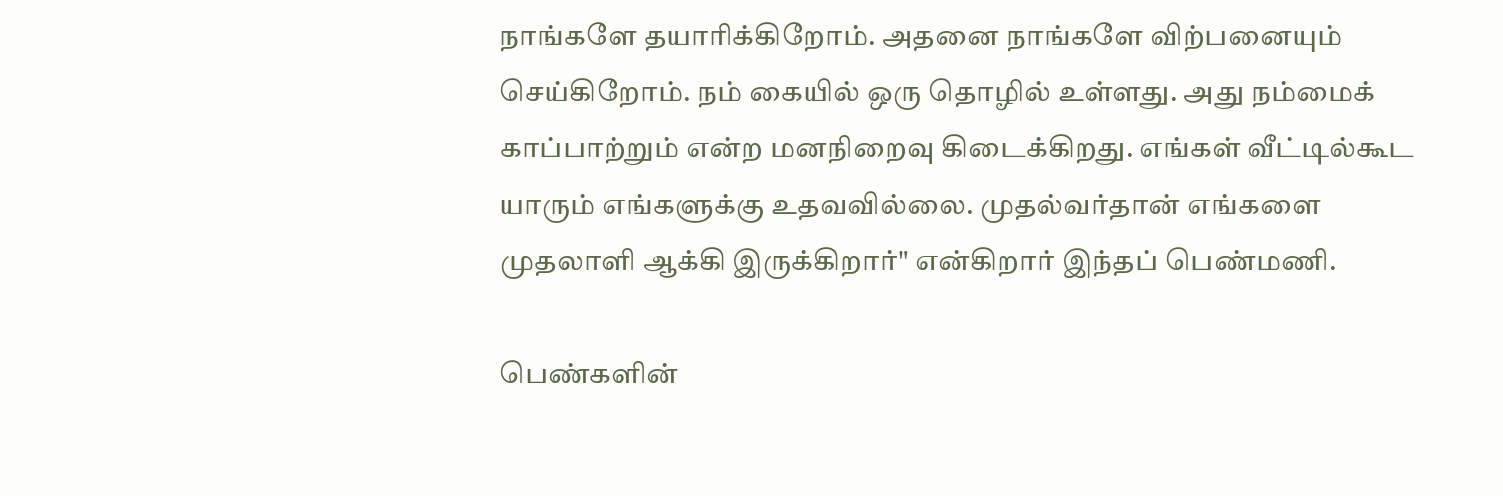நாங்களே தயாரிக்கிறோம். அதனை நாங்களே விற்பனையும் செய்கிறோம். நம் கையில் ஒரு தொழில் உள்ளது. அது நம்மைக் காப்பாற்றும் என்ற மனநிறைவு கிடைக்கிறது. எங்கள் வீட்டில்கூட யாரும் எங்களுக்கு உதவவில்லை. முதல்வர்தான் எங்களை முதலாளி ஆக்கி இருக்கிறார்" என்கிறார் இந்தப் பெண்மணி.

பெண்களின்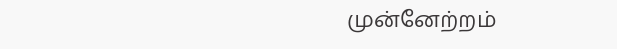முன்னேற்றம்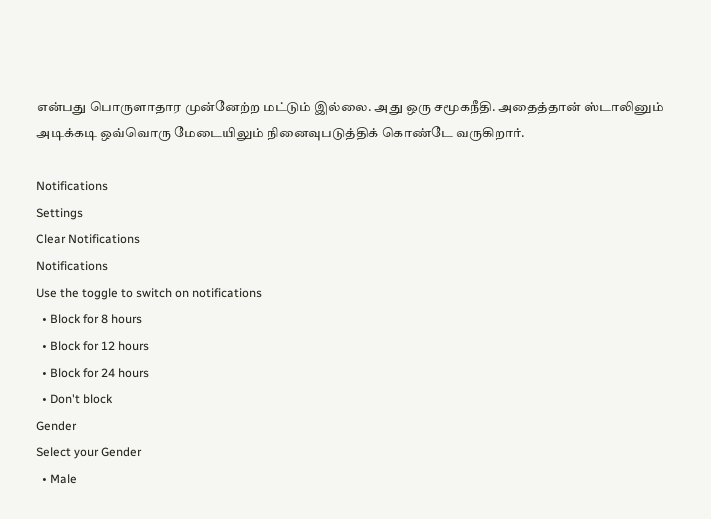என்பது பொருளாதார முன்னேற்ற மட்டும் இல்லை. அது ஒரு சமூகநீதி. அதைத்தான் ஸ்டாலினும் அடிக்கடி ஒவ்வொரு மேடையிலும் நினைவுபடுத்திக் கொண்டே வருகிறார்.

Notifications
Settings
Clear Notifications
Notifications
Use the toggle to switch on notifications
  • Block for 8 hours
  • Block for 12 hours
  • Block for 24 hours
  • Don't block
Gender
Select your Gender
  • Male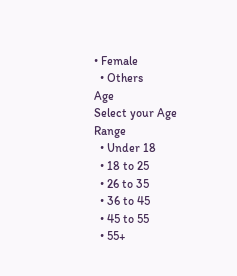• Female
  • Others
Age
Select your Age Range
  • Under 18
  • 18 to 25
  • 26 to 35
  • 36 to 45
  • 45 to 55
  • 55+